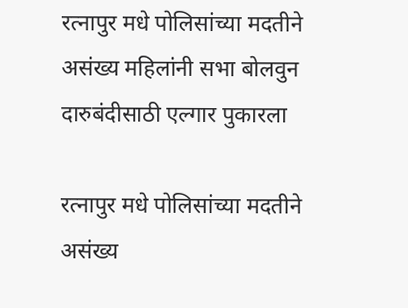रत्नापुर मधे पोलिसांच्या मदतीने असंख्य महिलांनी सभा बोलवुन दारुबंदीसाठी एल्गार पुकारला

रत्नापुर मधे पोलिसांच्या मदतीने असंख्य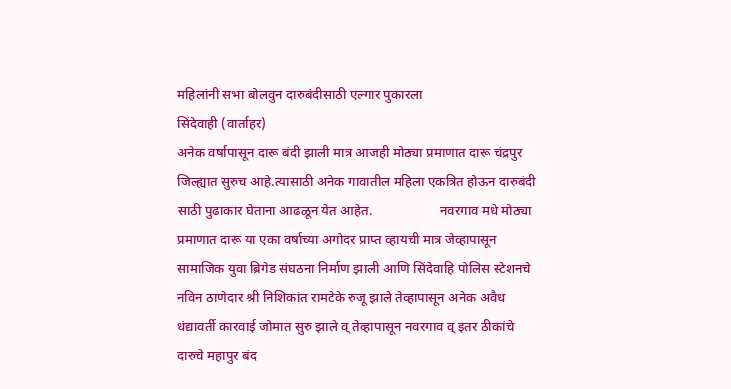महिलांनी सभा बोलवुन दारुबंदीसाठी एल्गार पुकारला
सिंदेवाही (वार्ताहर)
अनेक वर्षापासून दारू बंदी झाली मात्र आजही मोठ्या प्रमाणात दारू चंद्रपुर जिल्ह्यात सुरुच आहे.त्यासाठी अनेक गावातील महिला एकत्रित होऊन दारुबंदी साठी पुढाकार घेताना आढळून येत आहेत.                    नवरगाव मधे मोठ्या प्रमाणात दारू या एका वर्षाच्या अगोदर प्राप्त व्हायची मात्र जेव्हापासून सामाजिक युवा ब्रिगेड संघठना निर्माण झाली आणि सिंदेवाहि पोलिस स्टेशनचे नविन ठाणेदार श्री निशिकांत रामटेके रुजू झाले तेव्हापासून अनेक अवैध धंद्यावर्ती कारवाई जोमात सुरु झाले व् तेव्हापासून नवरगाव व् इतर ठीकांचे दारुचे महापुर बंद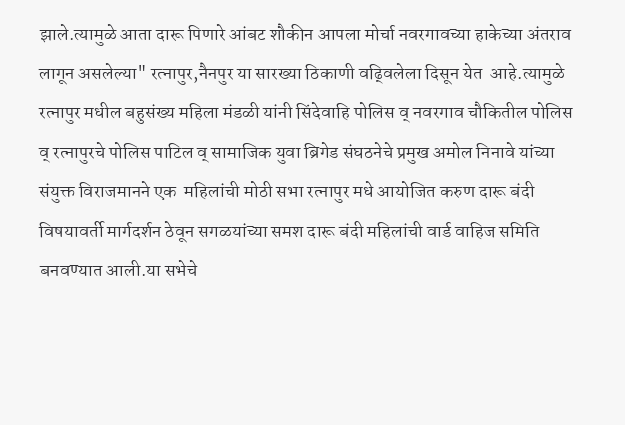झाले.त्यामुळे आता दारू पिणारे आंबट शौकीन आपला मोर्चा नवरगावच्या हाकेच्या अंतराव लागून असलेल्या" रत्नापुर,नैनपुर या सारख्या ठिकाणी वढ्विलेला दिसून येत  आहे.त्यामुळे रत्नापुर मधील बहुसंख्य महिला मंडळी यांनी सिंदेवाहि पोलिस व् नवरगाव चौकितील पोलिस व् रत्नापुरचे पोलिस पाटिल व् सामाजिक युवा ब्रिगेड संघठनेचे प्रमुख अमोल निनावे यांच्या संयुक्त विराजमानने एक  महिलांची मोठी सभा रत्नापुर मधे आयोजित करुण दारू बंदी विषयावर्ती मार्गदर्शन ठेवून सगळयांच्या समश दारू बंदी महिलांची वार्ड वाहिज समिति बनवण्यात आली.या सभेचे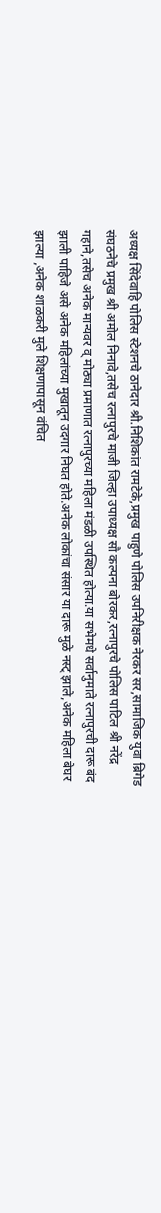अध्यक्ष सिंदेवाहि पोलिस स्टेशनचे ठानेदार श्री.निशिकांत रामटेके,प्रमुख पाहुणे पोलिस उपनिरीक्षक नेरकर सर,सामाजिक युवा ब्रिगेड संघठनेचे प्रमुख श्री अमोल निनावे,तसेच रत्नापुरचे माजी जिल्हा उपाध्यक्ष सौ कल्पना बोरकर,रत्नापुरचे पोलिस पाटिल श्री नरेंद्र गहाने,तसेच अनेक मान्यवर व् मोठ्या प्रमाणात रत्नापुरच्या महिला मंडळी उपस्थित होत्या.या सभेमधे सर्वानुमाते रत्नापुरची दारू बंद झाली पाहिजे असे अनेक महिलांच्या मुखातून उदगार निघत होते.अनेक लोकांचा संसार या दारू मुळे नस्ट् झाले,अनेक महिला बेघर झाल्या ,अनेक शाळकरी मुले शिक्षणापासून वंचित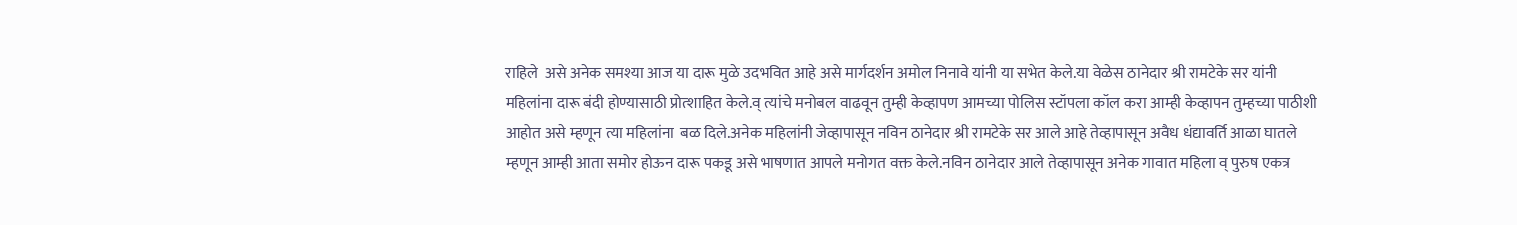राहिले  असे अनेक समश्या आज या दारू मुळे उदभवित आहे असे मार्गदर्शन अमोल निनावे यांनी या सभेत केले.या वेळेस ठानेदार श्री रामटेके सर यांनी महिलांना दारू बंदी होण्यासाठी प्रोत्शाहित केले.व् त्यांचे मनोबल वाढवून तुम्ही केव्हापण आमच्या पोलिस स्टॉपला कॉल करा आम्ही केव्हापन तुम्हच्या पाठीशी आहोत असे म्हणून त्या महिलांना  बळ दिले.अनेक महिलांनी जेव्हापासून नविन ठानेदार श्री रामटेके सर आले आहे तेव्हापासून अवैध धंद्यावर्ति आळा घातले म्हणून आम्ही आता समोर होऊन दारू पकडू असे भाषणात आपले मनोगत वक्त केले.नविन ठानेदार आले तेव्हापासून अनेक गावात महिला व् पुरुष एकत्र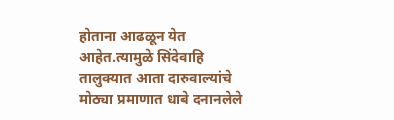होताना आढळून येत आहेत.त्यामुळे सिंदेवाहि तालुक्यात आता दारुवाल्यांचे मोठ्या प्रमाणात धाबे दनानलेले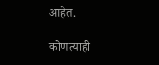आहेत.

कोणत्याही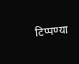टिप्पण्‍या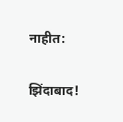नाहीत:

झिंदाबाद!